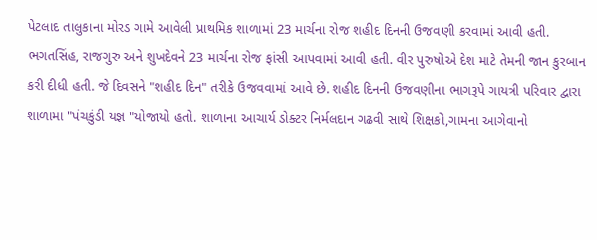પેટલાદ તાલુકાના મોરડ ગામે આવેલી પ્રાથમિક શાળામાં 23 માર્ચના રોજ શહીદ દિનની ઉજવણી કરવામાં આવી હતી. ભગતસિંહ, રાજગુરુ અને શુખદેવને 23 માર્ચના રોજ ફાંસી આપવામાં આવી હતી. વીર પુરુષોએ દેશ માટે તેમની જાન કુરબાન કરી દીધી હતી. જે દિવસને "શહીદ દિન" તરીકે ઉજવવામાં આવે છે. શહીદ દિનની ઉજવણીના ભાગરૂપે ગાયત્રી પરિવાર દ્વારા શાળામા "પંચકુંડી યજ્ઞ "યોજાયો હતો. શાળાના આચાર્ય ડોક્ટર નિર્મલદાન ગઢવી સાથે શિક્ષકો,ગામના આગેવાનો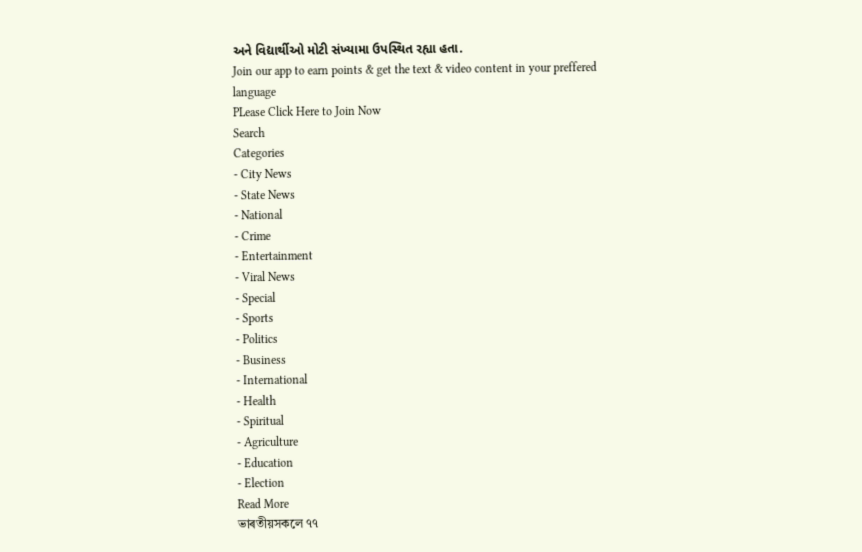અને વિદ્યાર્થીઓ મોટી સંખ્યામા ઉપસ્થિત રહ્યા હતા.
Join our app to earn points & get the text & video content in your preffered language
PLease Click Here to Join Now
Search
Categories
- City News
- State News
- National
- Crime
- Entertainment
- Viral News
- Special
- Sports
- Politics
- Business
- International
- Health
- Spiritual
- Agriculture
- Education
- Election
Read More
ভাৰতীয়সকলে ৭৭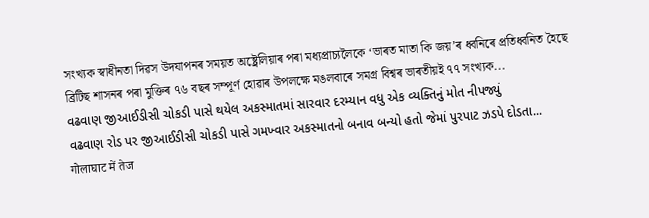সংখ্যক স্বাধীনতা দিৱস উদযাপনৰ সময়ত অষ্ট্ৰেলিয়াৰ পৰা মধ্যপ্ৰাচ্যলৈকে ‘ভাৰত মাতা কি জয়’ৰ ধ্বনিৰে প্ৰতিধ্বনিত হৈছে
ব্ৰিটিছ শাসনৰ পৰা মুক্তিৰ ৭৬ বছৰ সম্পূৰ্ণ হোৱাৰ উপলক্ষে মঙলবাৰে সমগ্ৰ বিশ্বৰ ভাৰতীয়ই ৭৭ সংখ্যক...
વઢવાણ જીઆઈડીસી ચોકડી પાસે થયેલ અકસ્માતમાં સારવાર દરમ્યાન વધુ એક વ્યક્તિનું મોત નીપજ્યું
વઢવાણ રોડ પર જીઆઈડીસી ચોકડી પાસે ગમખ્વાર અકસ્માતનો બનાવ બન્યો હતો જેમાં પુરપાટ ઝડપે દોડતા...
गोलाघाट में तेज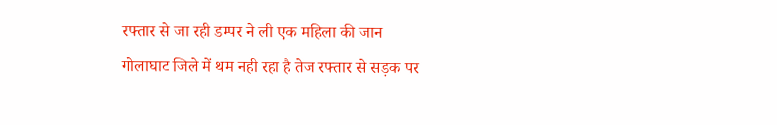रफ्तार से जा रही डम्पर ने ली एक महिला की जान
गोलाघाट जिले में थम नही रहा है तेज रफ्तार से सड़क पर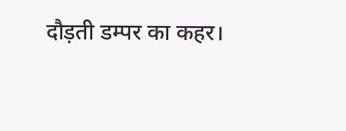दौड़ती डम्पर का कहर।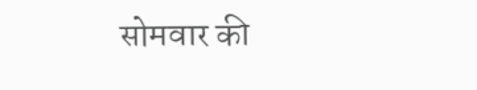सोमवार की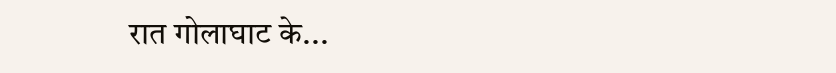रात गोलाघाट के...